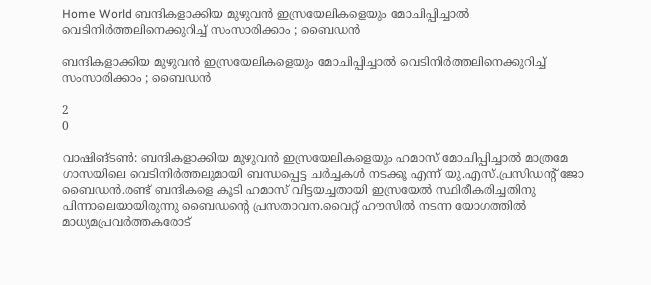Home World ബന്ദികളാക്കിയ മുഴുവന്‍ ഇസ്രയേലികളെയും മോചിപ്പിച്ചാല്‍ വെടിനിര്‍ത്തലിനെക്കുറിച്ച് സംസാരിക്കാം ; ബൈഡന്‍

ബന്ദികളാക്കിയ മുഴുവന്‍ ഇസ്രയേലികളെയും മോചിപ്പിച്ചാല്‍ വെടിനിര്‍ത്തലിനെക്കുറിച്ച് സംസാരിക്കാം ; ബൈഡന്‍

2
0

വാഷിങ്ടണ്‍: ബന്ദികളാക്കിയ മുഴുവന്‍ ഇസ്രയേലികളെയും ഹമാസ് മോചിപ്പിച്ചാല്‍ മാത്രമേ ഗാസയിലെ വെടിനിര്‍ത്തലുമായി ബന്ധപ്പെട്ട ചര്‍ച്ചകള്‍ നടക്കൂ എന്ന് യു.എസ്.പ്രസിഡന്റ് ജോ ബൈഡന്‍.രണ്ട് ബന്ദികളെ കൂടി ഹമാസ് വിട്ടയച്ചതായി ഇസ്രയേല്‍ സ്ഥിരീകരിച്ചതിനു പിന്നാലെയായിരുന്നു ബൈഡന്റെ പ്രസതാവന.വൈറ്റ് ഹൗസില്‍ നടന്ന യോഗത്തില്‍ മാധ്യമപ്രവര്‍ത്തകരോട്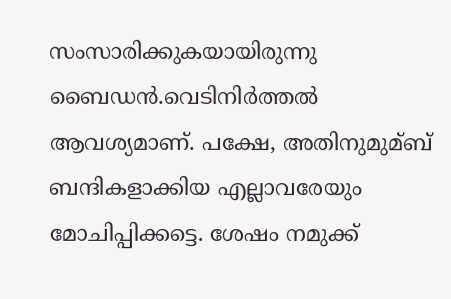സംസാരിക്കുകയായിരുന്നു ബൈഡന്‍.വെടിനിര്‍ത്തല്‍ ആവശ്യമാണ്. പക്ഷേ, അതിനുമുമ്ബ് ബന്ദികളാക്കിയ എല്ലാവരേയും മോചിപ്പിക്കട്ടെ. ശേഷം നമുക്ക്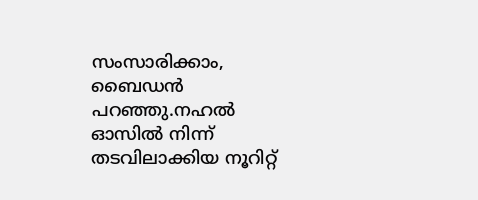സംസാരിക്കാം, ബൈഡന്‍ പറഞ്ഞു.നഹല്‍ ഓസില്‍ നിന്ന് തടവിലാക്കിയ നൂറിറ്റ്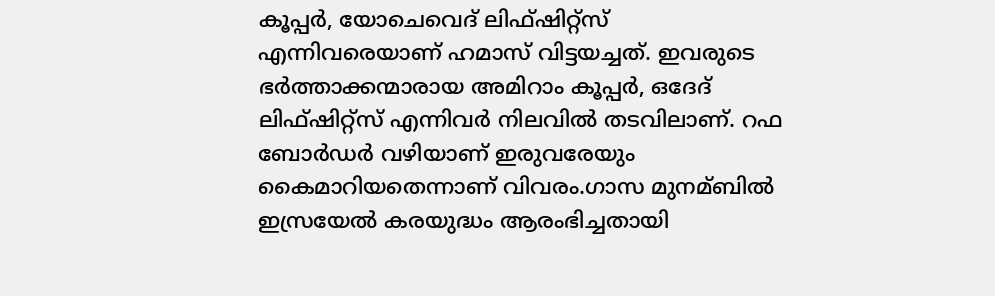കൂപ്പര്‍, യോചെവെദ് ലിഫ്ഷിറ്റ്സ് എന്നിവരെയാണ് ഹമാസ് വിട്ടയച്ചത്. ഇവരുടെ ഭര്‍ത്താക്കന്മാരായ അമിറാം കൂപ്പര്‍, ഒദേദ് ലിഫ്ഷിറ്റ്സ് എന്നിവര്‍ നിലവില്‍ തടവിലാണ്. റഫ ബോര്‍ഡര്‍ വഴിയാണ് ഇരുവരേയും കൈമാറിയതെന്നാണ് വിവരം.ഗാസ മുനമ്ബില്‍ ഇസ്രയേല്‍ കരയുദ്ധം ആരംഭിച്ചതായി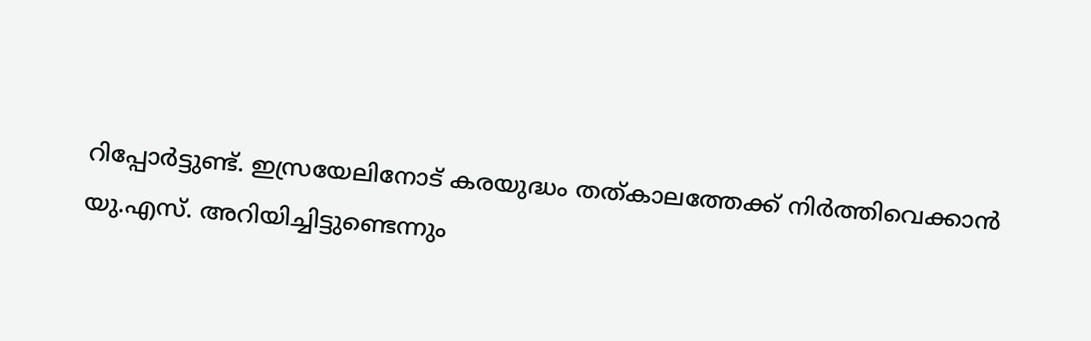റിപ്പോര്‍ട്ടുണ്ട്. ഇസ്രയേലിനോട് കരയുദ്ധം തത്കാലത്തേക്ക് നിര്‍ത്തിവെക്കാന്‍ യു.എസ്. അറിയിച്ചിട്ടുണ്ടെന്നും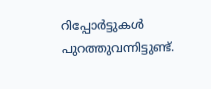റിപ്പോര്‍ട്ടുകള്‍ പുറത്തുവന്നിട്ടുണ്ട്.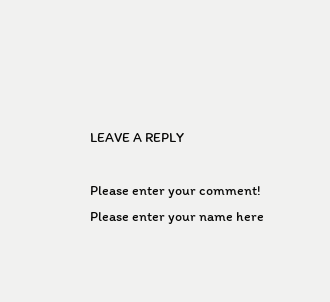LEAVE A REPLY

Please enter your comment!
Please enter your name here